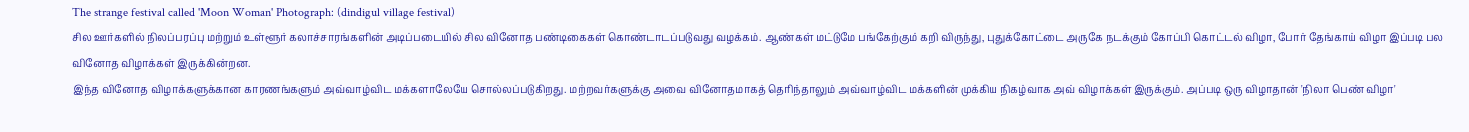The strange festival called 'Moon Woman' Photograph: (dindigul village festival)
சில ஊர்களில் நிலப்பரப்பு மற்றும் உள்ளூர் கலாச்சாரங்களின் அடிப்படையில் சில வினோத பண்டிகைகள் கொண்டாடப்படுவது வழக்கம். ஆண்கள் மட்டுமே பங்கேற்கும் கறி விருந்து, புதுக்கோட்டை அருகே நடக்கும் கோப்பி கொட்டல் விழா, போர் தேங்காய் விழா இப்படி பல வினோத விழாக்கள் இருக்கின்றன.
இந்த வினோத விழாக்களுக்கான காரணங்களும் அவ்வாழ்விட மக்களாலேயே சொல்லப்படுகிறது. மற்றவர்களுக்கு அவை வினோதமாகத் தெரிந்தாலும் அவ்வாழ்விட மக்களின் முக்கிய நிகழ்வாக அவ் விழாக்கள் இருக்கும். அப்படி ஒரு விழாதான் 'நிலா பெண் விழா'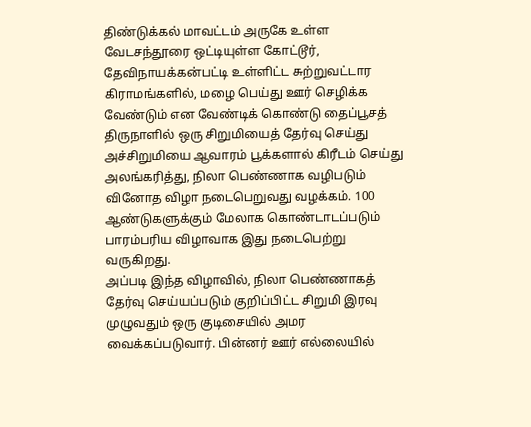திண்டுக்கல் மாவட்டம் அருகே உள்ள வேடசந்தூரை ஒட்டியுள்ள கோட்டூர், தேவிநாயக்கன்பட்டி உள்ளிட்ட சுற்றுவட்டார கிராமங்களில், மழை பெய்து ஊர் செழிக்க வேண்டும் என வேண்டிக் கொண்டு தைப்பூசத் திருநாளில் ஒரு சிறுமியைத் தேர்வு செய்து அச்சிறுமியை ஆவாரம் பூக்களால் கிரீடம் செய்து அலங்கரித்து, நிலா பெண்ணாக வழிபடும் வினோத விழா நடைபெறுவது வழக்கம். 100 ஆண்டுகளுக்கும் மேலாக கொண்டாடப்படும் பாரம்பரிய விழாவாக இது நடைபெற்று வருகிறது.
அப்படி இந்த விழாவில், நிலா பெண்ணாகத் தேர்வு செய்யப்படும் குறிப்பிட்ட சிறுமி இரவு முழுவதும் ஒரு குடிசையில் அமர வைக்கப்படுவார். பின்னர் ஊர் எல்லையில்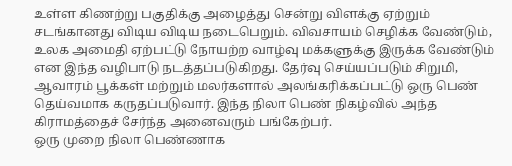உள்ள கிணற்று பகுதிக்கு அழைத்து சென்று விளக்கு ஏற்றும் சடங்கானது விடிய விடிய நடைபெறும். விவசாயம் செழிக்க வேண்டும், உலக அமைதி ஏற்பட்டு நோயற்ற வாழ்வு மக்களுக்கு இருக்க வேண்டும் என இந்த வழிபாடு நடத்தப்படுகிறது. தேர்வு செய்யப்படும் சிறுமி, ஆவாரம் பூக்கள் மற்றும் மலர்களால் அலங்கரிக்கப்பட்டு ஒரு பெண் தெய்வமாக கருதப்படுவார். இந்த நிலா பெண் நிகழ்வில் அந்த கிராமத்தைச் சேர்ந்த அனைவரும் பங்கேற்பர்.
ஒரு முறை நிலா பெண்ணாக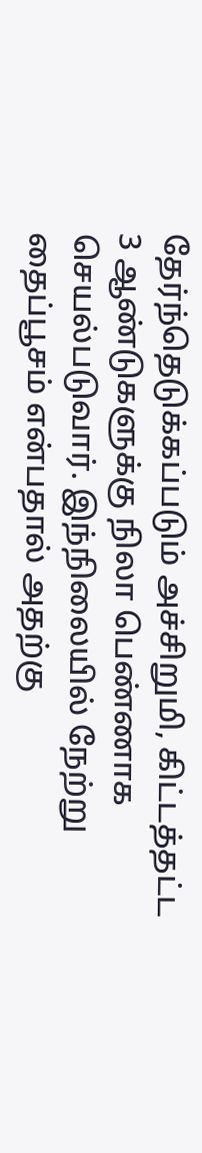தேர்ந்தெடுக்கப்படும் அச்சிறுமி, கிட்டத்தட்ட 3 ஆண்டுகளுக்கு நிலா பெண்ணாக செயல்படுவார். இந்நிலையில் நேற்று தைப்பூசம் என்பதால் அதற்கு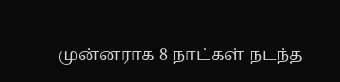முன்னராக 8 நாட்கள் நடந்த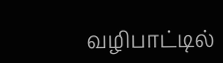வழிபாட்டில்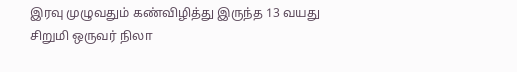இரவு முழுவதும் கண்விழித்து இருந்த 13 வயது சிறுமி ஒருவர் நிலா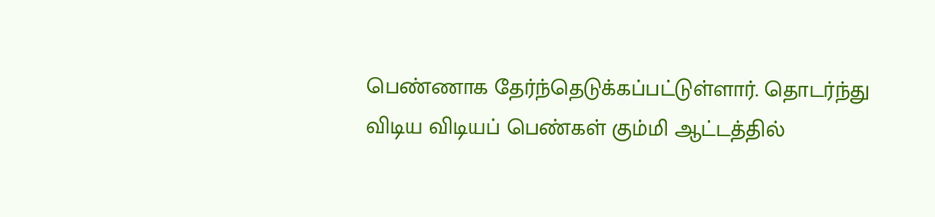பெண்ணாக தேர்ந்தெடுக்கப்பட்டுள்ளார். தொடர்ந்து விடிய விடியப் பெண்கள் கும்மி ஆட்டத்தில்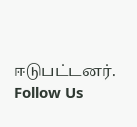ஈடுபட்டனர்.
Follow Us